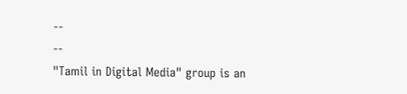--
--
"Tamil in Digital Media" group is an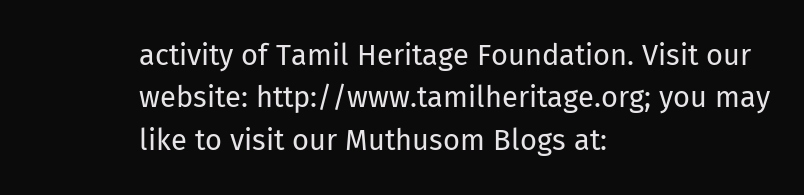activity of Tamil Heritage Foundation. Visit our website: http://www.tamilheritage.org; you may like to visit our Muthusom Blogs at: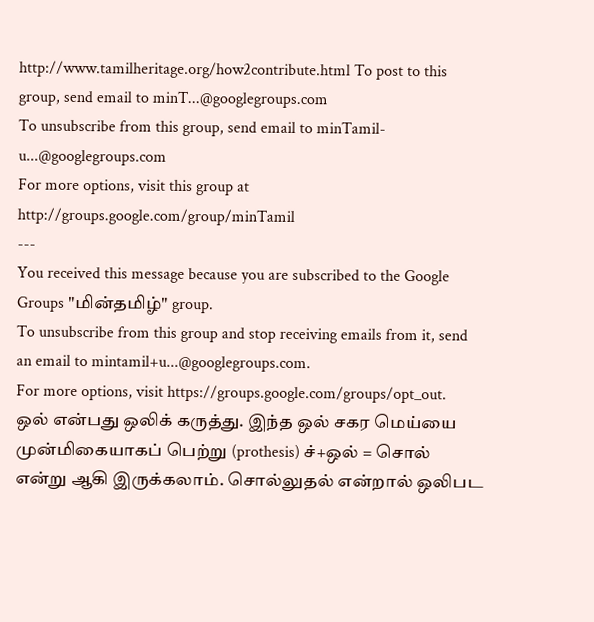http://www.tamilheritage.org/how2contribute.html To post to this group, send email to minT...@googlegroups.com
To unsubscribe from this group, send email to minTamil-u...@googlegroups.com
For more options, visit this group at http://groups.google.com/group/minTamil
---
You received this message because you are subscribed to the Google Groups "மின்தமிழ்" group.
To unsubscribe from this group and stop receiving emails from it, send an email to mintamil+u...@googlegroups.com.
For more options, visit https://groups.google.com/groups/opt_out.
ஒல் என்பது ஒலிக் கருத்து. இந்த ஒல் சகர மெய்யை முன்மிகையாகப் பெற்று (prothesis) ச்+ஒல் = சொல் என்று ஆகி இருக்கலாம். சொல்லுதல் என்றால் ஒலிபட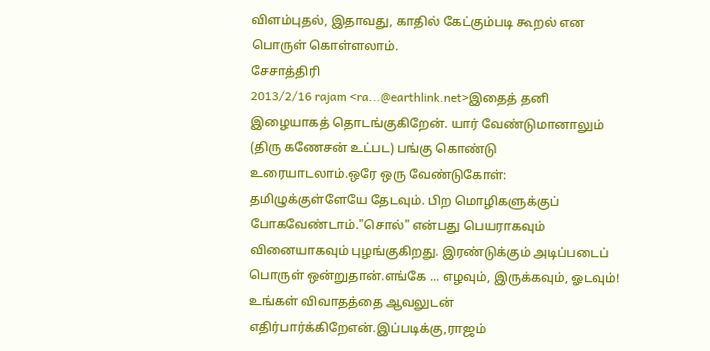விளம்புதல், இதாவது, காதில் கேட்கும்படி கூறல் என பொருள் கொள்ளலாம்.
சேசாத்திரி
2013/2/16 rajam <ra...@earthlink.net>இதைத் தனி இழையாகத் தொடங்குகிறேன். யார் வேண்டுமானாலும் (திரு கணேசன் உட்பட) பங்கு கொண்டு உரையாடலாம்.ஒரே ஒரு வேண்டுகோள்: தமிழுக்குள்ளேயே தேடவும். பிற மொழிகளுக்குப் போகவேண்டாம்."சொல்" என்பது பெயராகவும் வினையாகவும் புழங்குகிறது. இரண்டுக்கும் அடிப்படைப் பொருள் ஒன்றுதான்.எங்கே ... எழவும், இருக்கவும், ஓடவும்! உங்கள் விவாதத்தை ஆவலுடன் எதிர்பார்க்கிறேஎன்.இப்படிக்கு,ராஜம்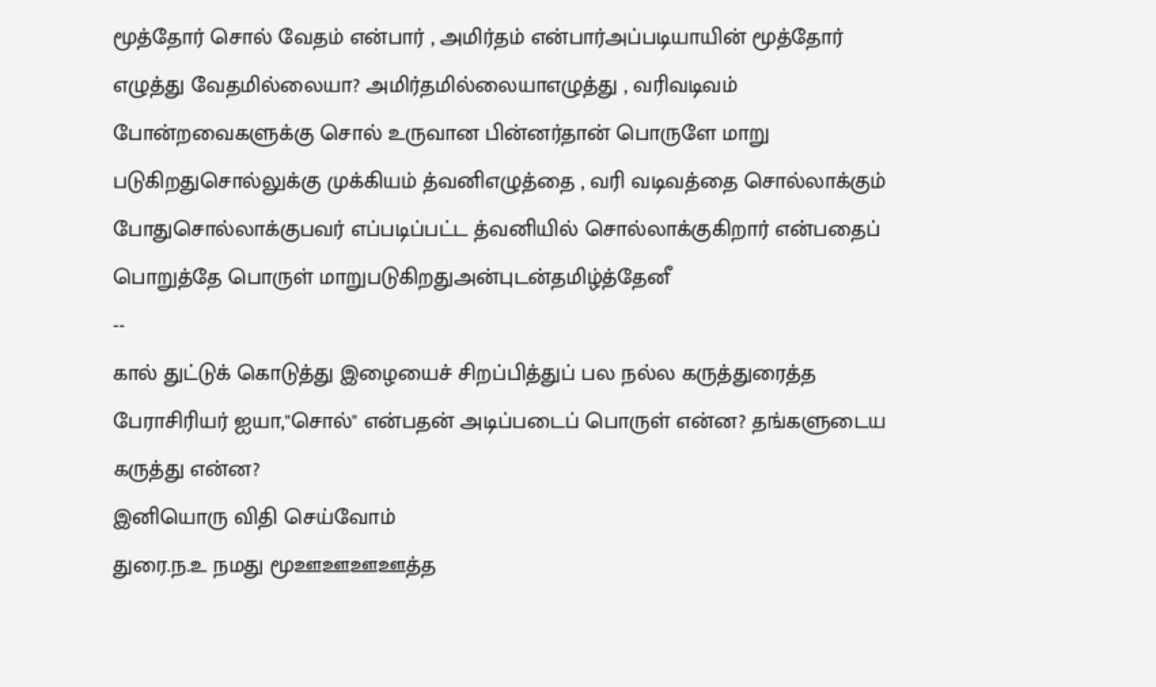மூத்தோர் சொல் வேதம் என்பார் , அமிர்தம் என்பார்அப்படியாயின் மூத்தோர் எழுத்து வேதமில்லையா? அமிர்தமில்லையாஎழுத்து , வரிவடிவம் போன்றவைகளுக்கு சொல் உருவான பின்னர்தான் பொருளே மாறு படுகிறதுசொல்லுக்கு முக்கியம் த்வனிஎழுத்தை , வரி வடிவத்தை சொல்லாக்கும் போதுசொல்லாக்குபவர் எப்படிப்பட்ட த்வனியில் சொல்லாக்குகிறார் என்பதைப் பொறுத்தே பொருள் மாறுபடுகிறதுஅன்புடன்தமிழ்த்தேனீ
--
கால் துட்டுக் கொடுத்து இழையைச் சிறப்பித்துப் பல நல்ல கருத்துரைத்த பேராசிரியர் ஐயா,"சொல்" என்பதன் அடிப்படைப் பொருள் என்ன? தங்களுடைய கருத்து என்ன?
இனியொரு விதி செய்வோம்
துரை.ந.உ நமது மூஊஊஊஊத்த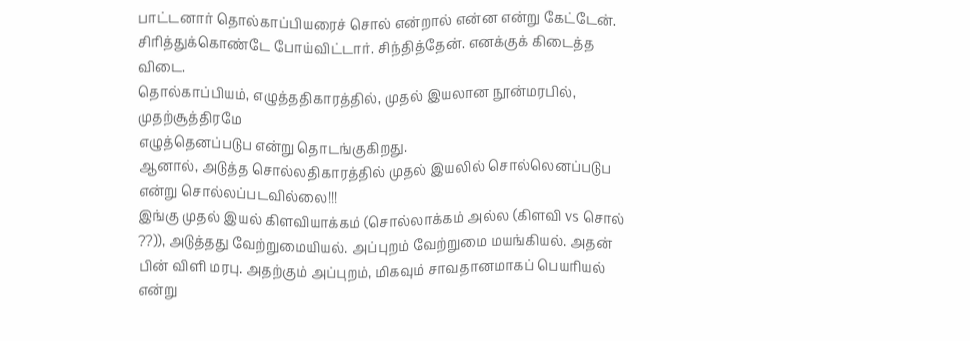பாட்டனார் தொல்காப்பியரைச் சொல் என்றால் என்ன என்று கேட்டேன். சிரித்துக்கொண்டே போய்விட்டார். சிந்தித்தேன். எனக்குக் கிடைத்த விடை.
தொல்காப்பியம், எழுத்ததிகாரத்தில், முதல் இயலான நூன்மரபில், முதற்சூத்திரமே
எழுத்தெனப்படுப என்று தொடங்குகிறது.
ஆனால், அடுத்த சொல்லதிகாரத்தில் முதல் இயலில் சொல்லெனப்படுப என்று சொல்லப்படவில்லை!!!
இங்கு முதல் இயல் கிளவியாக்கம் (சொல்லாக்கம் அல்ல (கிளவி vs சொல் ??)), அடுத்தது வேற்றுமையியல். அப்புறம் வேற்றுமை மயங்கியல். அதன் பின் விளி மரபு. அதற்கும் அப்புறம், மிகவும் சாவதானமாகப் பெயரியல் என்று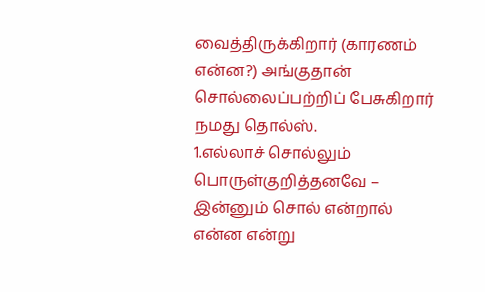வைத்திருக்கிறார் (காரணம் என்ன?) அங்குதான் சொல்லைப்பற்றிப் பேசுகிறார் நமது தொல்ஸ்.
1.எல்லாச் சொல்லும் பொருள்குறித்தனவே – இன்னும் சொல் என்றால் என்ன என்று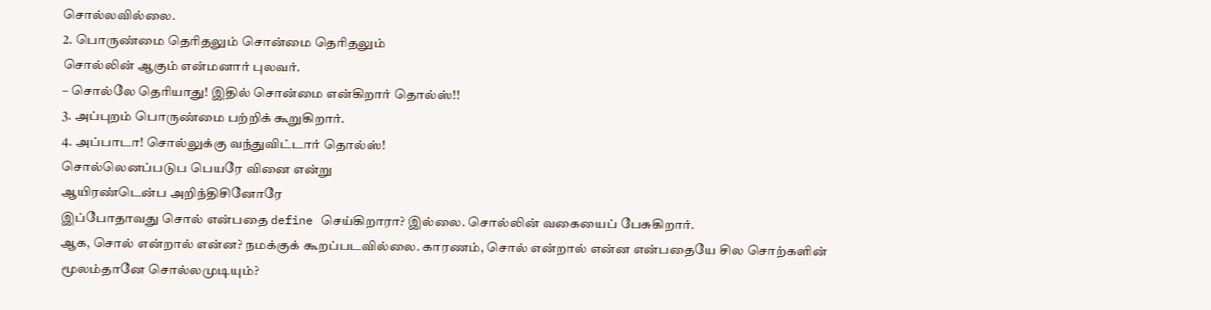சொல்லவில்லை.
2. பொருண்மை தெரிதலும் சொன்மை தெரிதலும்
சொல்லின் ஆகும் என்மனார் புலவர்.
– சொல்லே தெரியாது! இதில் சொன்மை என்கிறார் தொல்ஸ்!!
3. அப்புறம் பொருண்மை பற்றிக் கூறுகிறார்.
4. அப்பாடா! சொல்லுக்கு வந்துவிட்டார் தொல்ஸ்!
சொல்லெனப்படுப பெயரே வினை என்று
ஆயிரண்டென்ப அறிந்திசினோரே
இப்போதாவது சொல் என்பதை define செய்கிறாரா? இல்லை. சொல்லின் வகையைப் பேசுகிறார்.
ஆக, சொல் என்றால் என்ன? நமக்குக் கூறப்படவில்லை. காரணம், சொல் என்றால் என்ன என்பதையே சில சொற்களின் மூலம்தானே சொல்லமுடியும்?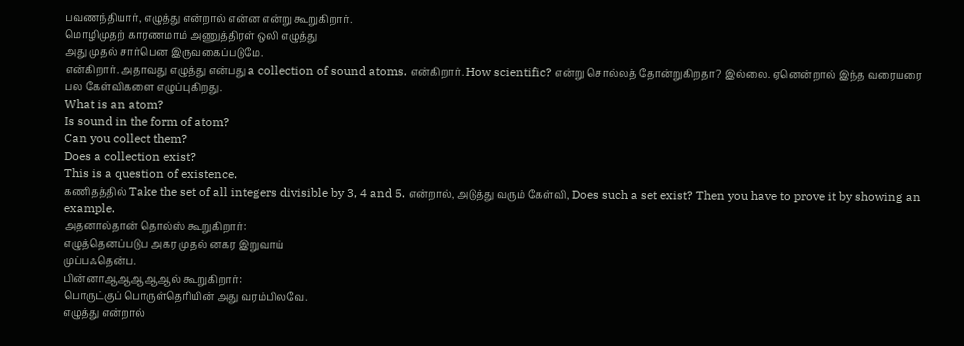பவணந்தியார், எழுத்து என்றால் என்ன என்று கூறுகிறார்.
மொழிமுதற் காரணமாம் அணுத்திரள் ஒலி எழுத்து
அது முதல் சார்பென இருவகைப்படுமே.
என்கிறார். அதாவது எழுத்து என்பது a collection of sound atoms. என்கிறார். How scientific? என்று சொல்லத் தோன்றுகிறதா? இல்லை. ஏனென்றால் இந்த வரையரை பல கேள்விகளை எழுப்புகிறது.
What is an atom?
Is sound in the form of atom?
Can you collect them?
Does a collection exist?
This is a question of existence.
கணிதத்தில் Take the set of all integers divisible by 3, 4 and 5. என்றால், அடுத்து வரும் கேள்வி, Does such a set exist? Then you have to prove it by showing an example.
அதனால்தான் தொல்ஸ் கூறுகிறார்:
எழுத்தெனப்படுப அகர முதல் னகர இறுவாய்
முப்பஃதென்ப.
பின்னாஆஆஆஆஆல் கூறுகிறார்:
பொருட்குப் பொருள்தெரியின் அது வரம்பிலவே.
எழுத்து என்றால்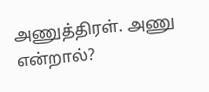அணுத்திரள். அணு என்றால்?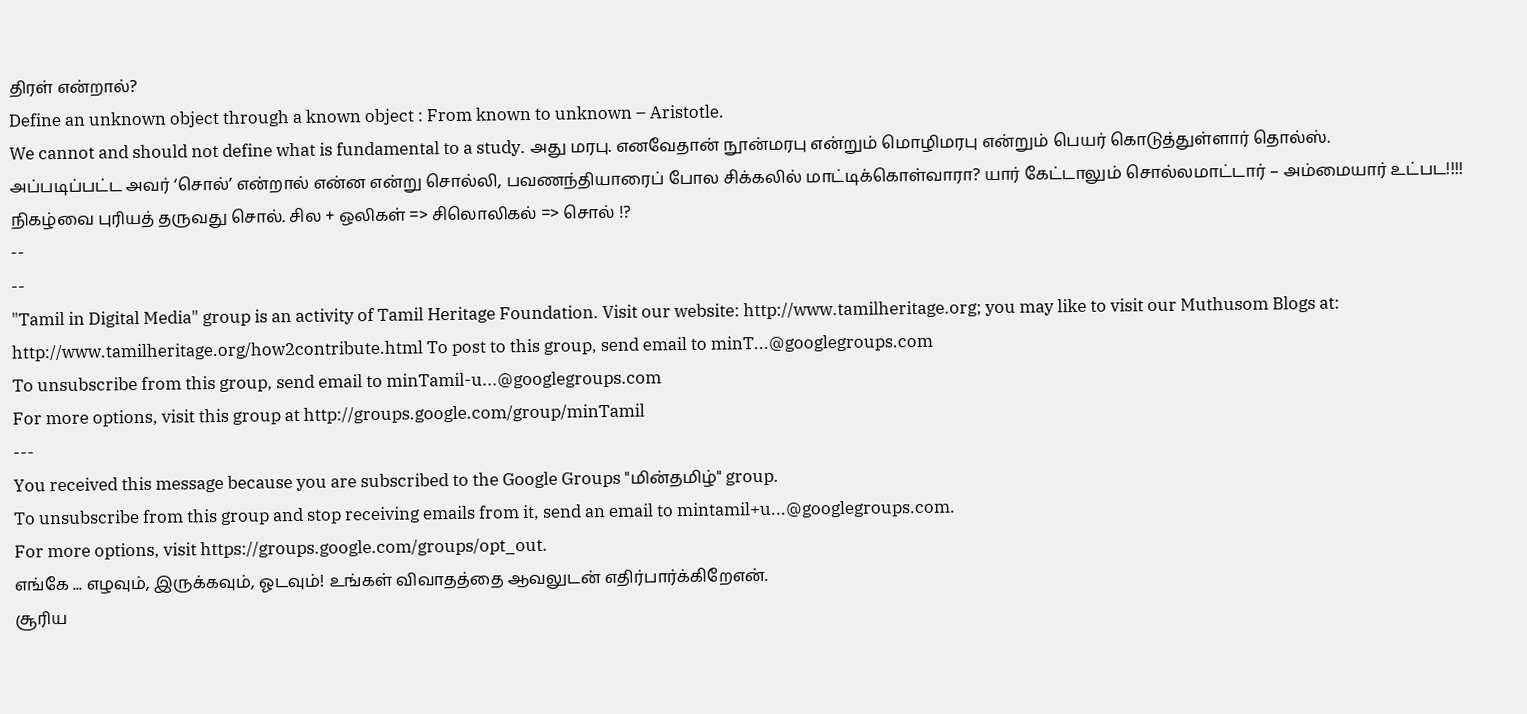திரள் என்றால்?
Define an unknown object through a known object : From known to unknown – Aristotle.
We cannot and should not define what is fundamental to a study. அது மரபு. எனவேதான் நூன்மரபு என்றும் மொழிமரபு என்றும் பெயர் கொடுத்துள்ளார் தொல்ஸ்.
அப்படிப்பட்ட அவர் ‘சொல்’ என்றால் என்ன என்று சொல்லி, பவணந்தியாரைப் போல சிக்கலில் மாட்டிக்கொள்வாரா? யார் கேட்டாலும் சொல்லமாட்டார் – அம்மையார் உட்பட!!!!
நிகழ்வை புரியத் தருவது சொல். சில + ஒலிகள் => சிலொலிகல் => சொல் !?
--
--
"Tamil in Digital Media" group is an activity of Tamil Heritage Foundation. Visit our website: http://www.tamilheritage.org; you may like to visit our Muthusom Blogs at: http://www.tamilheritage.org/how2contribute.html To post to this group, send email to minT...@googlegroups.com
To unsubscribe from this group, send email to minTamil-u...@googlegroups.com
For more options, visit this group at http://groups.google.com/group/minTamil
---
You received this message because you are subscribed to the Google Groups "மின்தமிழ்" group.
To unsubscribe from this group and stop receiving emails from it, send an email to mintamil+u...@googlegroups.com.
For more options, visit https://groups.google.com/groups/opt_out.
எங்கே ... எழவும், இருக்கவும், ஓடவும்! உங்கள் விவாதத்தை ஆவலுடன் எதிர்பார்க்கிறேஎன்.
சூரிய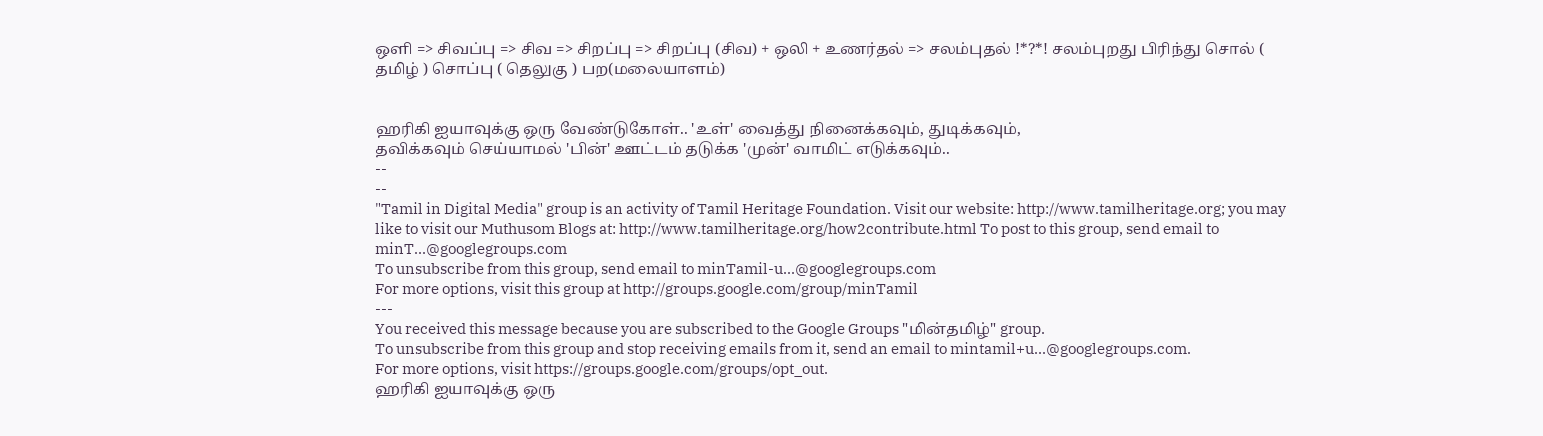ஒளி => சிவப்பு => சிவ => சிறப்பு => சிறப்பு (சிவ) + ஒலி + உணர்தல் => சலம்புதல் !*?*! சலம்புறது பிரிந்து சொல் ( தமிழ் ) சொப்பு ( தெலுகு ) பற(மலையாளம்)


ஹரிகி ஐயாவுக்கு ஒரு வேண்டுகோள்.. 'உள்' வைத்து நினைக்கவும், துடிக்கவும்,
தவிக்கவும் செய்யாமல் 'பின்' ஊட்டம் தடுக்க 'முன்' வாமிட் எடுக்கவும்..
--
--
"Tamil in Digital Media" group is an activity of Tamil Heritage Foundation. Visit our website: http://www.tamilheritage.org; you may like to visit our Muthusom Blogs at: http://www.tamilheritage.org/how2contribute.html To post to this group, send email to minT...@googlegroups.com
To unsubscribe from this group, send email to minTamil-u...@googlegroups.com
For more options, visit this group at http://groups.google.com/group/minTamil
---
You received this message because you are subscribed to the Google Groups "மின்தமிழ்" group.
To unsubscribe from this group and stop receiving emails from it, send an email to mintamil+u...@googlegroups.com.
For more options, visit https://groups.google.com/groups/opt_out.
ஹரிகி ஐயாவுக்கு ஒரு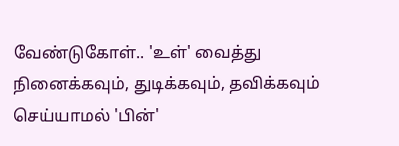வேண்டுகோள்.. 'உள்' வைத்து நினைக்கவும், துடிக்கவும், தவிக்கவும் செய்யாமல் 'பின்'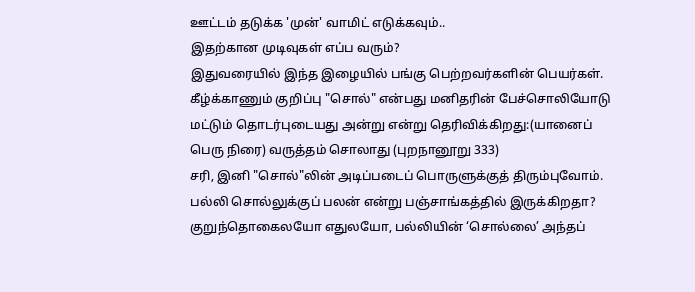ஊட்டம் தடுக்க 'முன்' வாமிட் எடுக்கவும்..
இதற்கான முடிவுகள் எப்ப வரும்?
இதுவரையில் இந்த இழையில் பங்கு பெற்றவர்களின் பெயர்கள்.
கீழ்க்காணும் குறிப்பு "சொல்" என்பது மனிதரின் பேச்சொலியோடு மட்டும் தொடர்புடையது அன்று என்று தெரிவிக்கிறது:(யானைப் பெரு நிரை) வருத்தம் சொலாது (புறநானூறு 333)
சரி, இனி "சொல்"லின் அடிப்படைப் பொருளுக்குத் திரும்புவோம்.
பல்லி சொல்லுக்குப் பலன் என்று பஞ்சாங்கத்தில் இருக்கிறதா? குறுந்தொகைலயோ எதுலயோ, பல்லியின் ‘சொல்லை’ அந்தப்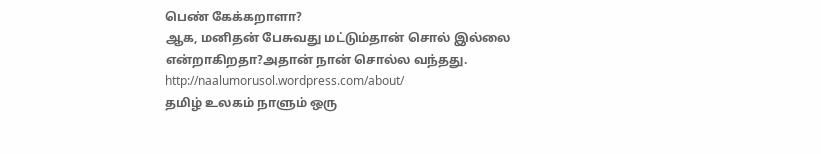பெண் கேக்கறாளா?
ஆக, மனிதன் பேசுவது மட்டும்தான் சொல் இல்லை என்றாகிறதா?அதான் நான் சொல்ல வந்தது.
http://naalumorusol.wordpress.com/about/
தமிழ் உலகம் நாளும் ஒரு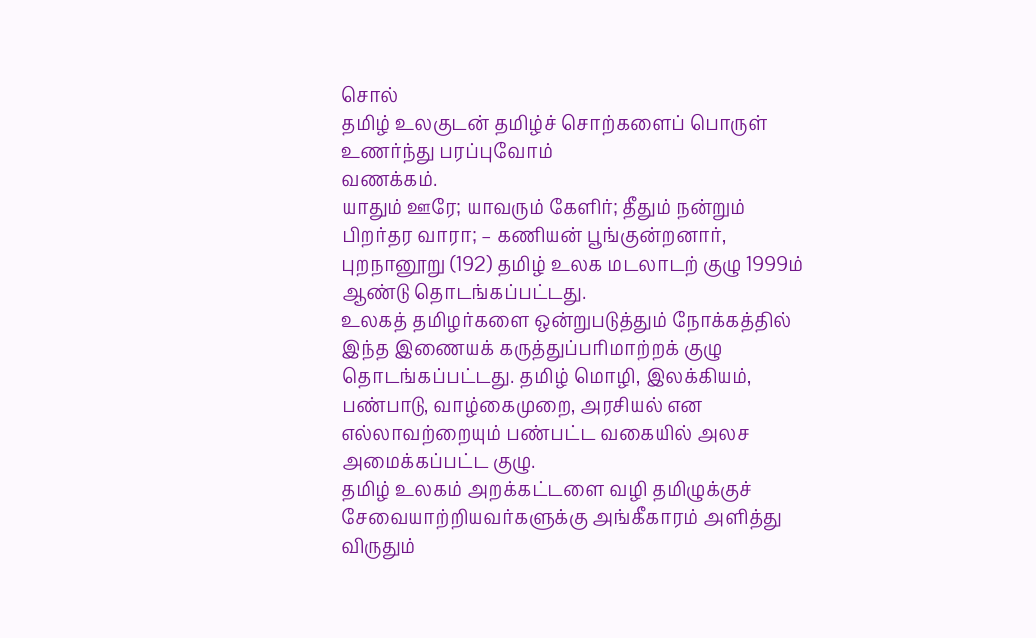சொல்
தமிழ் உலகுடன் தமிழ்ச் சொற்களைப் பொருள் உணர்ந்து பரப்புவோம்
வணக்கம்.
யாதும் ஊரே; யாவரும் கேளிர்; தீதும் நன்றும் பிறர்தர வாரா; – கணியன் பூங்குன்றனார், புறநானூறு (192) தமிழ் உலக மடலாடற் குழு 1999ம் ஆண்டு தொடங்கப்பட்டது.
உலகத் தமிழர்களை ஒன்றுபடுத்தும் நோக்கத்தில் இந்த இணையக் கருத்துப்பரிமாற்றக் குழு தொடங்கப்பட்டது. தமிழ் மொழி, இலக்கியம், பண்பாடு, வாழ்கைமுறை, அரசியல் என எல்லாவற்றையும் பண்பட்ட வகையில் அலச அமைக்கப்பட்ட குழு.
தமிழ் உலகம் அறக்கட்டளை வழி தமிழுக்குச் சேவையாற்றியவர்களுக்கு அங்கீகாரம் அளித்து விருதும்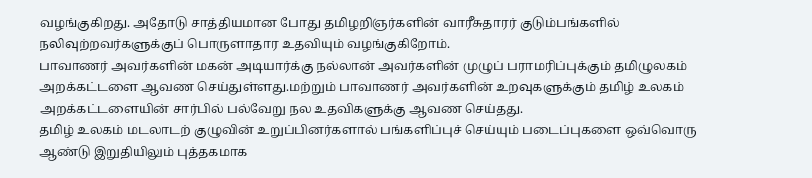வழங்குகிறது. அதோடு சாத்தியமான போது தமிழறிஞர்களின் வாரீசுதாரர் குடும்பங்களில் நலிவுற்றவர்களுக்குப் பொருளாதார உதவியும் வழங்குகிறோம்.
பாவாணர் அவர்களின் மகன் அடியார்க்கு நல்லான் அவர்களின் முழுப் பராமரிப்புக்கும் தமிழுலகம் அறக்கட்டளை ஆவண செய்துள்ளது.மற்றும் பாவாணர் அவர்களின் உறவுகளுக்கும் தமிழ் உலகம் அறக்கட்டளையின் சார்பில் பல்வேறு நல உதவிகளுக்கு ஆவண செய்தது.
தமிழ் உலகம் மடலாடற் குழுவின் உறுப்பினர்களால் பங்களிப்புச் செய்யும் படைப்புகளை ஒவ்வொரு ஆண்டு இறுதியிலும் புத்தகமாக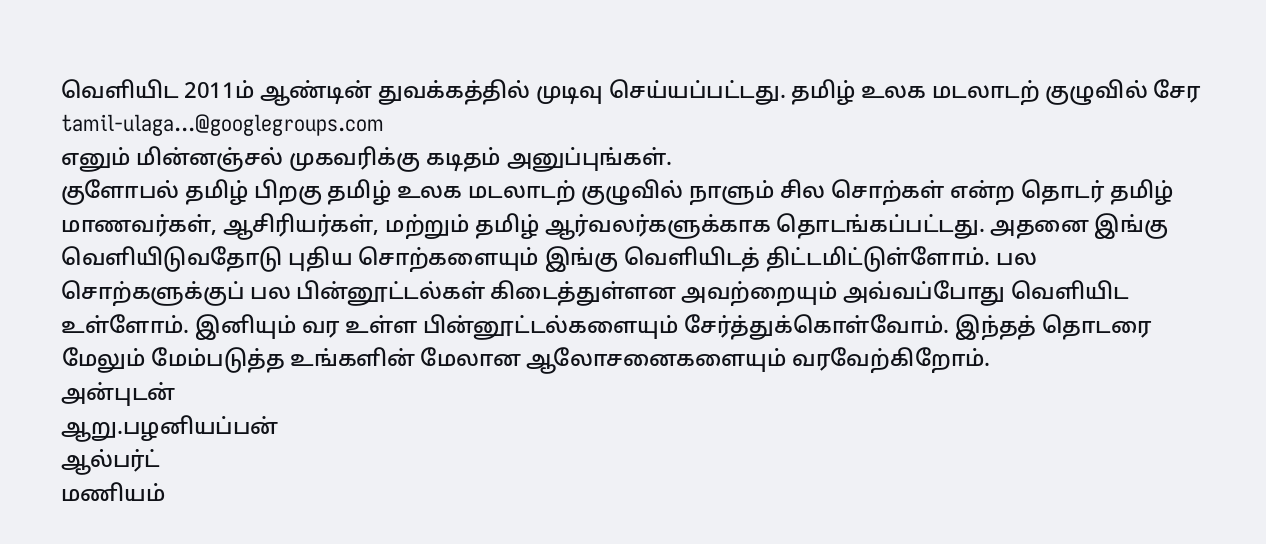வெளியிட 2011ம் ஆண்டின் துவக்கத்தில் முடிவு செய்யப்பட்டது. தமிழ் உலக மடலாடற் குழுவில் சேர
tamil-ulaga...@googlegroups.com
எனும் மின்னஞ்சல் முகவரிக்கு கடிதம் அனுப்புங்கள்.
குளோபல் தமிழ் பிறகு தமிழ் உலக மடலாடற் குழுவில் நாளும் சில சொற்கள் என்ற தொடர் தமிழ் மாணவர்கள், ஆசிரியர்கள், மற்றும் தமிழ் ஆர்வலர்களுக்காக தொடங்கப்பட்டது. அதனை இங்கு வெளியிடுவதோடு புதிய சொற்களையும் இங்கு வெளியிடத் திட்டமிட்டுள்ளோம். பல சொற்களுக்குப் பல பின்னூட்டல்கள் கிடைத்துள்ளன அவற்றையும் அவ்வப்போது வெளியிட உள்ளோம். இனியும் வர உள்ள பின்னூட்டல்களையும் சேர்த்துக்கொள்வோம். இந்தத் தொடரை மேலும் மேம்படுத்த உங்களின் மேலான ஆலோசனைகளையும் வரவேற்கிறோம்.
அன்புடன்
ஆறு.பழனியப்பன்
ஆல்பர்ட்
மணியம்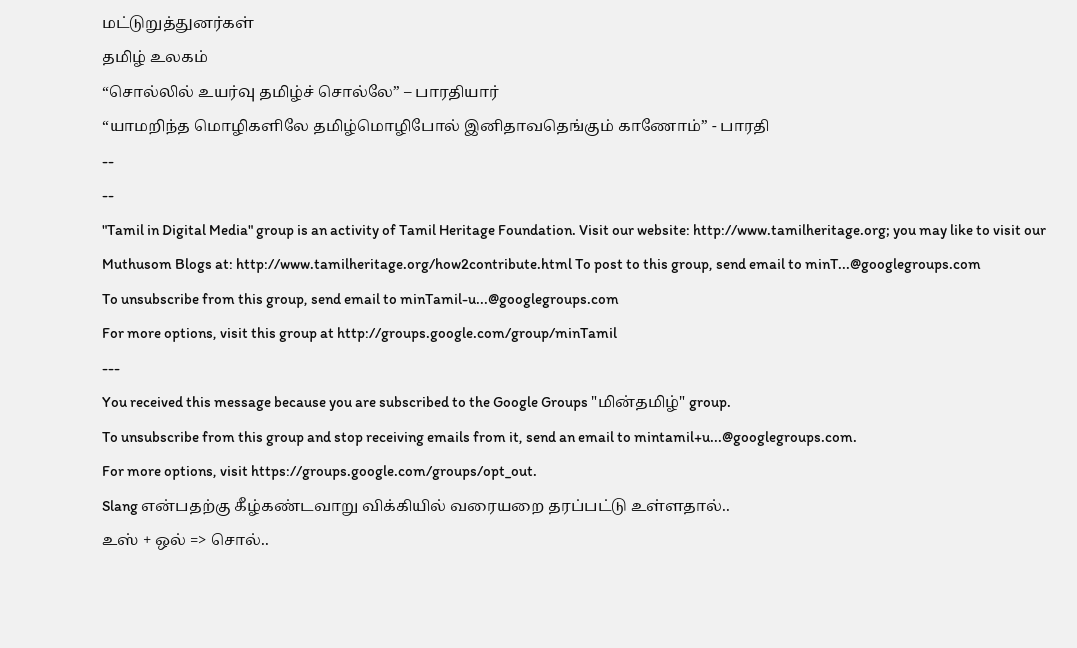மட்டுறுத்துனர்கள்
தமிழ் உலகம்
“சொல்லில் உயர்வு தமிழ்ச் சொல்லே” – பாரதியார்
“யாமறிந்த மொழிகளிலே தமிழ்மொழிபோல் இனிதாவதெங்கும் காணோம்” - பாரதி
--
--
"Tamil in Digital Media" group is an activity of Tamil Heritage Foundation. Visit our website: http://www.tamilheritage.org; you may like to visit our Muthusom Blogs at: http://www.tamilheritage.org/how2contribute.html To post to this group, send email to minT...@googlegroups.com
To unsubscribe from this group, send email to minTamil-u...@googlegroups.com
For more options, visit this group at http://groups.google.com/group/minTamil
---
You received this message because you are subscribed to the Google Groups "மின்தமிழ்" group.
To unsubscribe from this group and stop receiving emails from it, send an email to mintamil+u...@googlegroups.com.
For more options, visit https://groups.google.com/groups/opt_out.
Slang என்பதற்கு கீழ்கண்டவாறு விக்கியில் வரையறை தரப்பட்டு உள்ளதால்..
உஸ் + ஒல் => சொல்..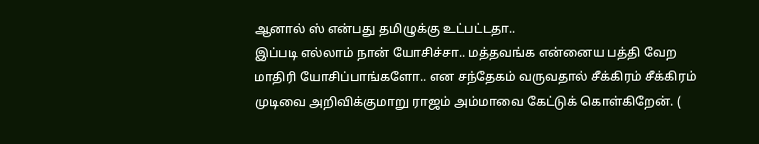ஆனால் ஸ் என்பது தமிழுக்கு உட்பட்டதா..
இப்படி எல்லாம் நான் யோசிச்சா.. மத்தவங்க என்னைய பத்தி வேற மாதிரி யோசிப்பாங்களோ.. என சந்தேகம் வருவதால் சீக்கிரம் சீக்கிரம் முடிவை அறிவிக்குமாறு ராஜம் அம்மாவை கேட்டுக் கொள்கிறேன். (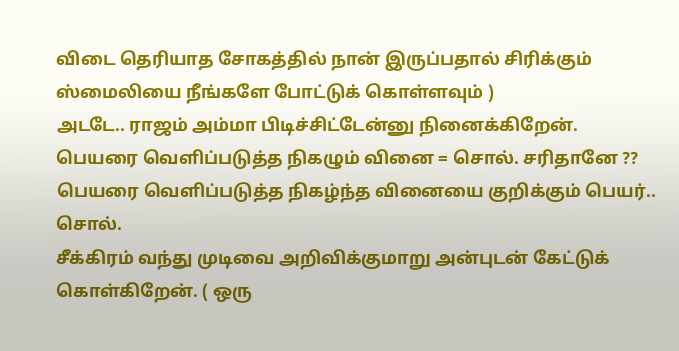விடை தெரியாத சோகத்தில் நான் இருப்பதால் சிரிக்கும் ஸ்மைலியை நீங்களே போட்டுக் கொள்ளவும் )
அடடே.. ராஜம் அம்மா பிடிச்சிட்டேன்னு நினைக்கிறேன்.
பெயரை வெளிப்படுத்த நிகழும் வினை = சொல். சரிதானே ??
பெயரை வெளிப்படுத்த நிகழ்ந்த வினையை குறிக்கும் பெயர்.. சொல்.
சீக்கிரம் வந்து முடிவை அறிவிக்குமாறு அன்புடன் கேட்டுக் கொள்கிறேன். ( ஒரு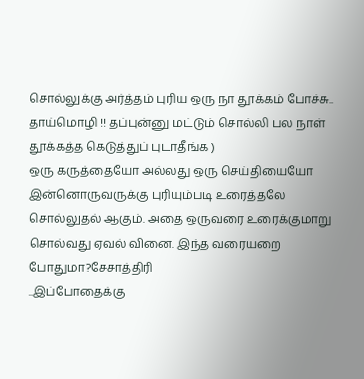சொல்லுக்கு அர்த்தம் புரிய ஒரு நா தூக்கம் போச்சு.. தாய்மொழி !! தப்புன்னு மட்டும் சொல்லி பல நாள் தூக்கத்த கெடுத்துப் புடாதீங்க )
ஒரு கருத்தையோ அல்லது ஒரு செய்தியையோ இன்னொருவருக்கு புரியும்படி உரைத்தலே சொல்லுதல் ஆகும். அதை ஒருவரை உரைக்குமாறு சொல்வது ஏவல் வினை. இந்த வரையறை போதுமா?சேசாத்திரி
..இப்போதைக்கு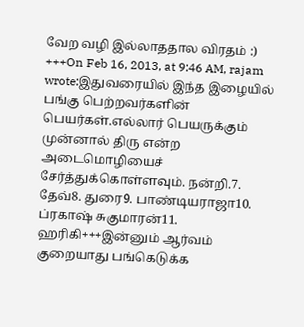வேற வழி இல்லாததால விரதம் :)
+++On Feb 16, 2013, at 9:46 AM, rajam wrote:இதுவரையில் இந்த இழையில் பங்கு பெற்றவர்களின் பெயர்கள்.எல்லார் பெயருக்கும் முன்னால் திரு என்ற அடைமொழியைச் சேர்த்துக்கொள்ளவும். நன்றி.7. தேவ்8. துரை9. பாண்டியராஜா10. ப்ரகாஷ் சுகுமாரன்11. ஹரிகி+++இன்னும் ஆர்வம் குறையாது பங்கெடுக்க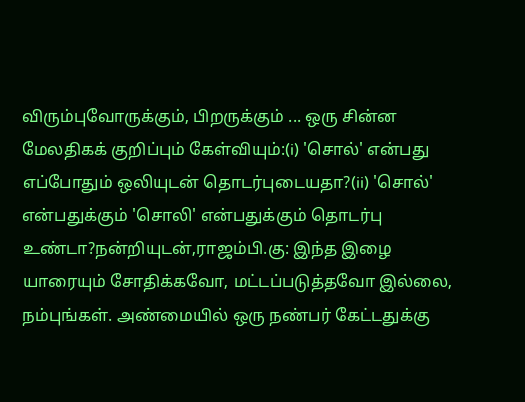விரும்புவோருக்கும், பிறருக்கும் ... ஒரு சின்ன மேலதிகக் குறிப்பும் கேள்வியும்:(i) 'சொல்' என்பது எப்போதும் ஒலியுடன் தொடர்புடையதா?(ii) 'சொல்' என்பதுக்கும் 'சொலி' என்பதுக்கும் தொடர்பு உண்டா?நன்றியுடன்,ராஜம்பி.கு: இந்த இழை யாரையும் சோதிக்கவோ, மட்டப்படுத்தவோ இல்லை, நம்புங்கள். அண்மையில் ஒரு நண்பர் கேட்டதுக்கு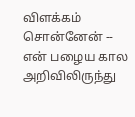விளக்கம் சொன்னேன் -- என் பழைய கால அறிவிலிருந்து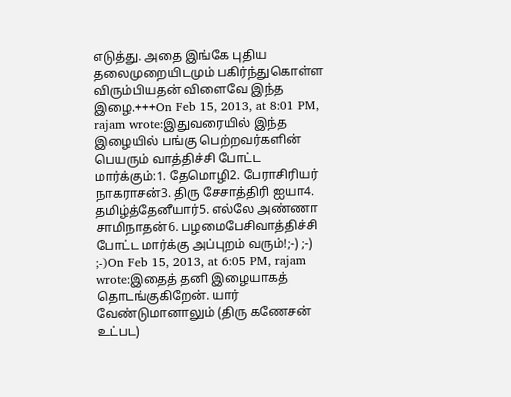எடுத்து. அதை இங்கே புதிய தலைமுறையிடமும் பகிர்ந்துகொள்ள விரும்பியதன் விளைவே இந்த இழை.+++On Feb 15, 2013, at 8:01 PM, rajam wrote:இதுவரையில் இந்த இழையில் பங்கு பெற்றவர்களின் பெயரும் வாத்திச்சி போட்ட மார்க்கும்:1. தேமொழி2. பேராசிரியர் நாகராசன்3. திரு சேசாத்திரி ஐயா4. தமிழ்த்தேனீயார்5. எல்லே அண்ணா சாமிநாதன்6. பழமைபேசிவாத்திச்சி போட்ட மார்க்கு அப்புறம் வரும்!;-) ;-) ;-)On Feb 15, 2013, at 6:05 PM, rajam wrote:இதைத் தனி இழையாகத் தொடங்குகிறேன். யார் வேண்டுமானாலும் (திரு கணேசன் உட்பட)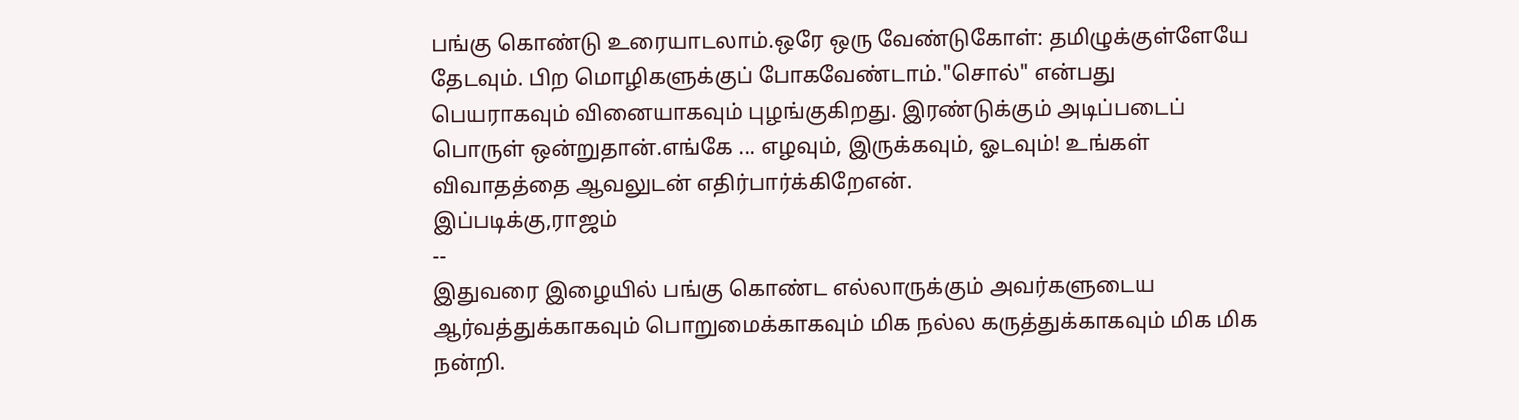பங்கு கொண்டு உரையாடலாம்.ஒரே ஒரு வேண்டுகோள்: தமிழுக்குள்ளேயே தேடவும். பிற மொழிகளுக்குப் போகவேண்டாம்."சொல்" என்பது பெயராகவும் வினையாகவும் புழங்குகிறது. இரண்டுக்கும் அடிப்படைப் பொருள் ஒன்றுதான்.எங்கே ... எழவும், இருக்கவும், ஓடவும்! உங்கள் விவாதத்தை ஆவலுடன் எதிர்பார்க்கிறேஎன்.
இப்படிக்கு,ராஜம்
--
இதுவரை இழையில் பங்கு கொண்ட எல்லாருக்கும் அவர்களுடைய ஆர்வத்துக்காகவும் பொறுமைக்காகவும் மிக நல்ல கருத்துக்காகவும் மிக மிக நன்றி.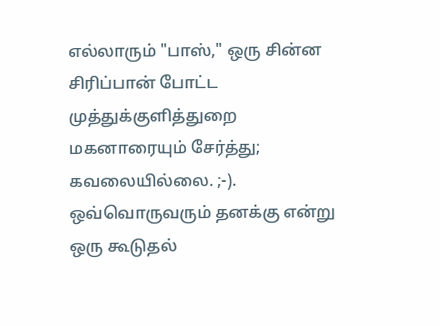எல்லாரும் "பாஸ்," ஒரு சின்ன சிரிப்பான் போட்ட முத்துக்குளித்துறை மகனாரையும் சேர்த்து; கவலையில்லை. ;-). ஒவ்வொருவரும் தனக்கு என்று ஒரு கூடுதல்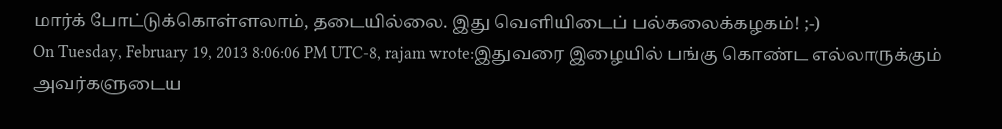மார்க் போட்டுக்கொள்ளலாம், தடையில்லை. இது வெளியிடைப் பல்கலைக்கழகம்! ;-)
On Tuesday, February 19, 2013 8:06:06 PM UTC-8, rajam wrote:இதுவரை இழையில் பங்கு கொண்ட எல்லாருக்கும் அவர்களுடைய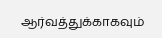ஆர்வத்துக்காகவும்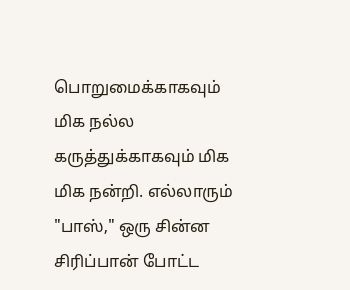பொறுமைக்காகவும் மிக நல்ல கருத்துக்காகவும் மிக மிக நன்றி. எல்லாரும் "பாஸ்," ஒரு சின்ன சிரிப்பான் போட்ட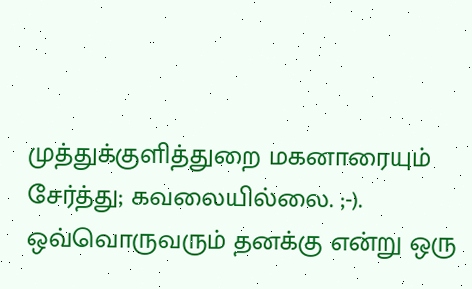முத்துக்குளித்துறை மகனாரையும் சேர்த்து; கவலையில்லை. ;-). ஒவ்வொருவரும் தனக்கு என்று ஒரு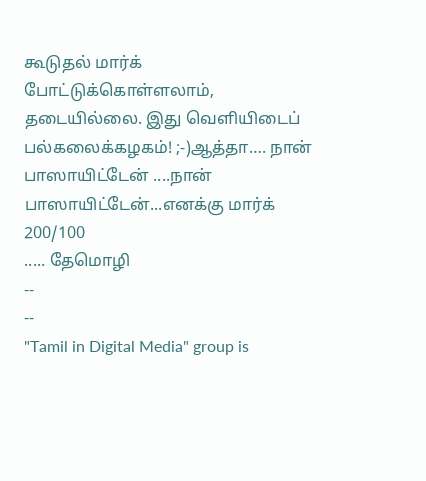கூடுதல் மார்க் போட்டுக்கொள்ளலாம், தடையில்லை. இது வெளியிடைப் பல்கலைக்கழகம்! ;-)ஆத்தா…. நான் பாஸாயிட்டேன் ....நான் பாஸாயிட்டேன்...எனக்கு மார்க் 200/100
..... தேமொழி
--
--
"Tamil in Digital Media" group is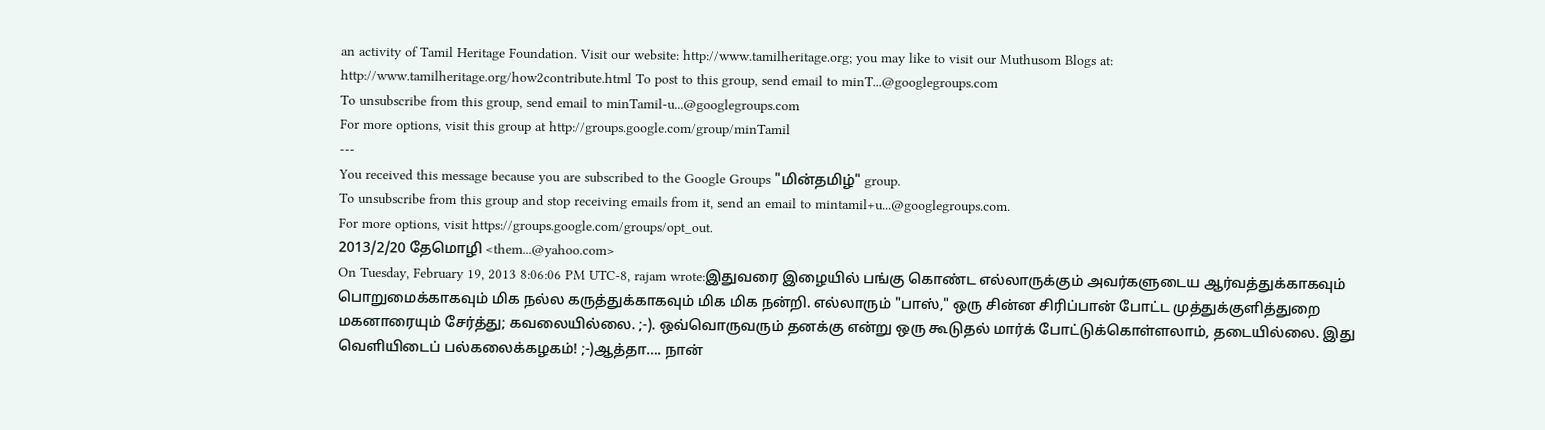an activity of Tamil Heritage Foundation. Visit our website: http://www.tamilheritage.org; you may like to visit our Muthusom Blogs at: http://www.tamilheritage.org/how2contribute.html To post to this group, send email to minT...@googlegroups.com
To unsubscribe from this group, send email to minTamil-u...@googlegroups.com
For more options, visit this group at http://groups.google.com/group/minTamil
---
You received this message because you are subscribed to the Google Groups "மின்தமிழ்" group.
To unsubscribe from this group and stop receiving emails from it, send an email to mintamil+u...@googlegroups.com.
For more options, visit https://groups.google.com/groups/opt_out.
2013/2/20 தேமொழி <them...@yahoo.com>
On Tuesday, February 19, 2013 8:06:06 PM UTC-8, rajam wrote:இதுவரை இழையில் பங்கு கொண்ட எல்லாருக்கும் அவர்களுடைய ஆர்வத்துக்காகவும் பொறுமைக்காகவும் மிக நல்ல கருத்துக்காகவும் மிக மிக நன்றி. எல்லாரும் "பாஸ்," ஒரு சின்ன சிரிப்பான் போட்ட முத்துக்குளித்துறை மகனாரையும் சேர்த்து; கவலையில்லை. ;-). ஒவ்வொருவரும் தனக்கு என்று ஒரு கூடுதல் மார்க் போட்டுக்கொள்ளலாம், தடையில்லை. இது வெளியிடைப் பல்கலைக்கழகம்! ;-)ஆத்தா…. நான்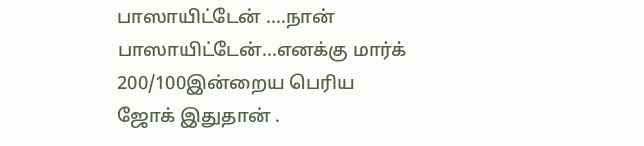பாஸாயிட்டேன் ....நான் பாஸாயிட்டேன்...எனக்கு மார்க் 200/100இன்றைய பெரிய ஜோக் இதுதான் .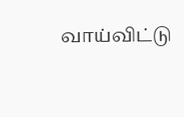வாய்விட்டு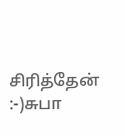சிரித்தேன் :-)சுபா